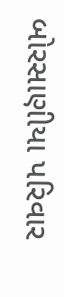બોરસાણીયા પરિવાર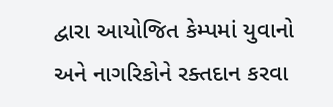દ્વારા આયોજિત કેમ્પમાં યુવાનો અને નાગરિકોને રક્તદાન કરવા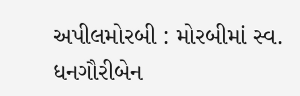અપીલમોરબી : મોરબીમાં સ્વ. ધનગૌરીબેન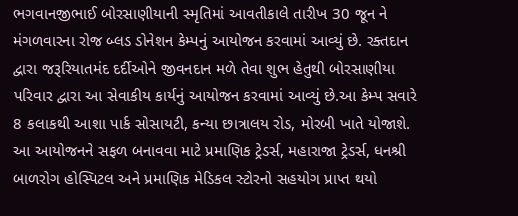ભગવાનજીભાઈ બોરસાણીયાની સ્મૃતિમાં આવતીકાલે તારીખ 30 જૂન ને મંગળવારના રોજ બ્લડ ડોનેશન કેમ્પનું આયોજન કરવામાં આવ્યું છે. રક્તદાન દ્વારા જરૂરિયાતમંદ દર્દીઓને જીવનદાન મળે તેવા શુભ હેતુથી બોરસાણીયા પરિવાર દ્વારા આ સેવાકીય કાર્યનું આયોજન કરવામાં આવ્યું છે.આ કેમ્પ સવારે 8 કલાકથી આશા પાર્ક સોસાયટી, કન્યા છાત્રાલય રોડ, મોરબી ખાતે યોજાશે. આ આયોજનને સફળ બનાવવા માટે પ્રમાણિક ટ્રેડર્સ, મહારાજા ટ્રેડર્સ, ધનશ્રી બાળરોગ હોસ્પિટલ અને પ્રમાણિક મેડિકલ સ્ટોરનો સહયોગ પ્રાપ્ત થયો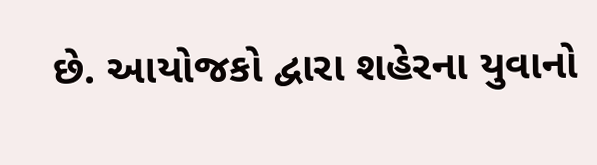છે. આયોજકો દ્વારા શહેરના યુવાનો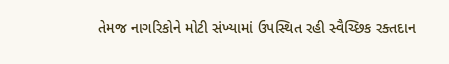તેમજ નાગરિકોને મોટી સંખ્યામાં ઉપસ્થિત રહી સ્વૈચ્છિક રક્તદાન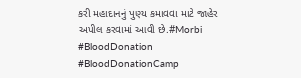કરી મહાદાનનું પુણ્ય કમાવવા માટે જાહેર અપીલ કરવામાં આવી છે.#Morbi #BloodDonation #BloodDonationCamp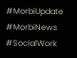#MorbiUpdate #MorbiNews #SocialWork